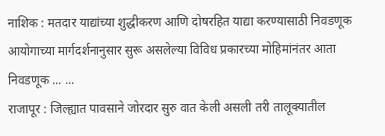नाशिक : मतदार याद्यांच्या शुद्धीकरण आणि दोषरहित याद्या करण्यासाठी निवडणूक आयोगाच्या मार्गदर्शनानुसार सुरू असलेल्या विविध प्रकारच्या मोहिमांनंतर आता निवडणूक ... ...
राजापूर : जिल्ह्यात पावसाने जोरदार सुरु वात केली असली तरी तालूक्यातील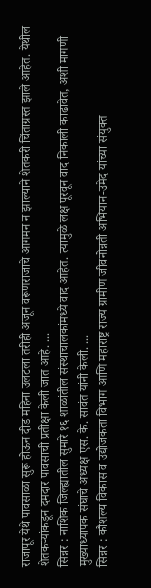राजापूर येथे पावसाळा सुरू होऊन दीड महिना उलटला तरीही अजून वरूणराजाचे आगमन न झाल्याने शेतकरी चिंताग्रस्त झाले आहेत. येथील शेतकऱ्यांकडून दमदार पावसाची प्रतीक्षा केली जात आहे. ...
सिन्नर : नाशिक जिल्ह्यातील सुमारे १६ शाळांतील संस्थाचालकांमध्ये वाद आहेत. त्यामुळे लक्ष पूरवून वाद निकाली काढावेत, अशी मागणी मुख्याध्यापक संघाचे अध्यक्ष एस. के. सावंत यांनी केली. ...
सिन्नर : कौशल्य विकास व उद्योजकता विभाग आणि महाराष्ट्र राज्य ग्रामीण जीवनोन्नती अभियान-उमेद यांच्या संयुक्त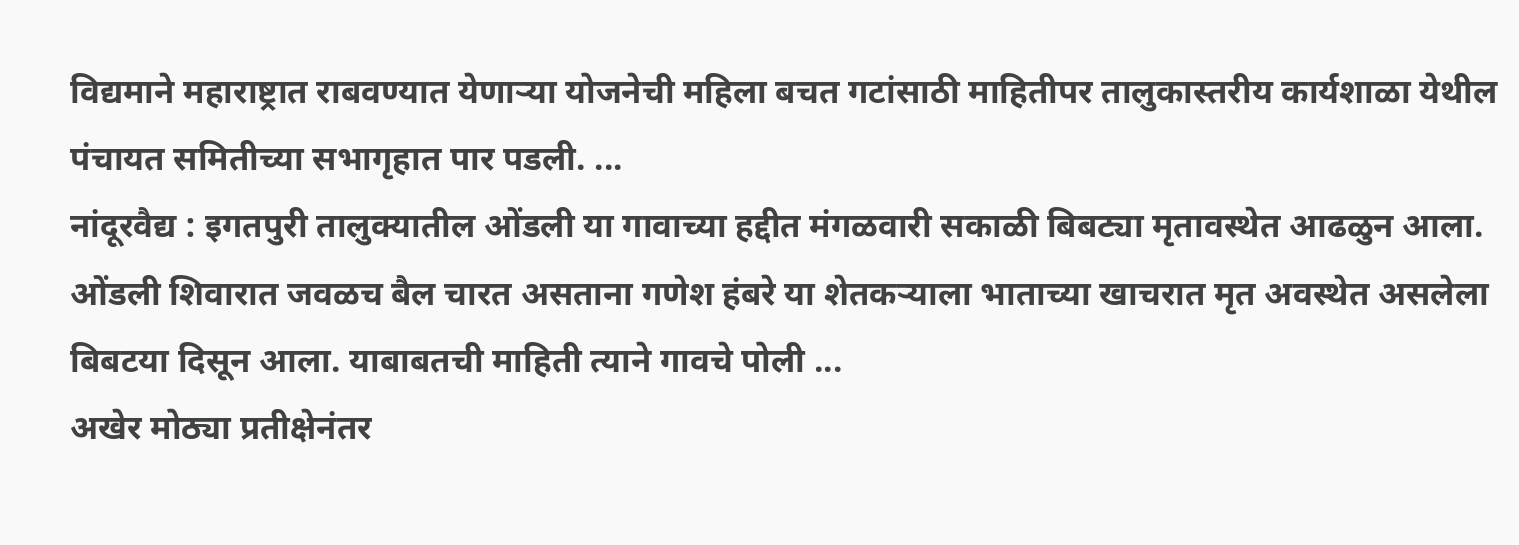विद्यमाने महाराष्ट्रात राबवण्यात येणाऱ्या योजनेची महिला बचत गटांसाठी माहितीपर तालुकास्तरीय कार्यशाळा येथील पंचायत समितीच्या सभागृहात पार पडली. ...
नांदूरवैद्य : इगतपुरी तालुक्यातील ओंडली या गावाच्या हद्दीत मंगळवारी सकाळी बिबट्या मृतावस्थेत आढळुन आला. ओंडली शिवारात जवळच बैल चारत असताना गणेश हंबरे या शेतकऱ्याला भाताच्या खाचरात मृत अवस्थेत असलेला बिबटया दिसून आला. याबाबतची माहिती त्याने गावचे पोली ...
अखेर मोठ्या प्रतीक्षेनंतर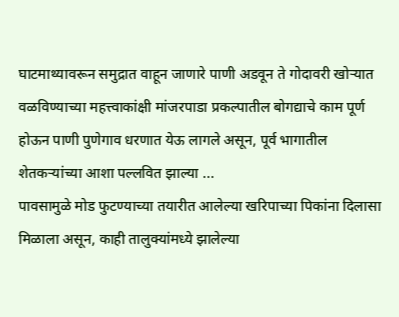घाटमाथ्यावरून समुद्रात वाहून जाणारे पाणी अडवून ते गोदावरी खोऱ्यात वळविण्याच्या महत्त्वाकांक्षी मांजरपाडा प्रकल्पातील बोगद्याचे काम पूर्ण होऊन पाणी पुणेगाव धरणात येऊ लागले असून, पूर्व भागातील शेतकऱ्यांच्या आशा पल्लवित झाल्या ...
पावसामुळे मोड फुटण्याच्या तयारीत आलेल्या खरिपाच्या पिकांना दिलासा मिळाला असून, काही तालुक्यांमध्ये झालेल्या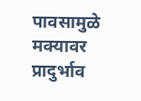पावसामुळे मक्यावर प्रादुर्भाव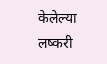केलेल्या लष्करी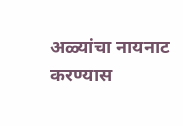अळ्यांचा नायनाट करण्यास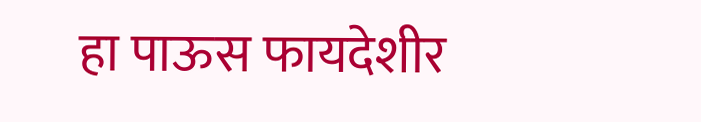हा पाऊस फायदेशीर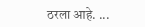ठरला आहे. ...